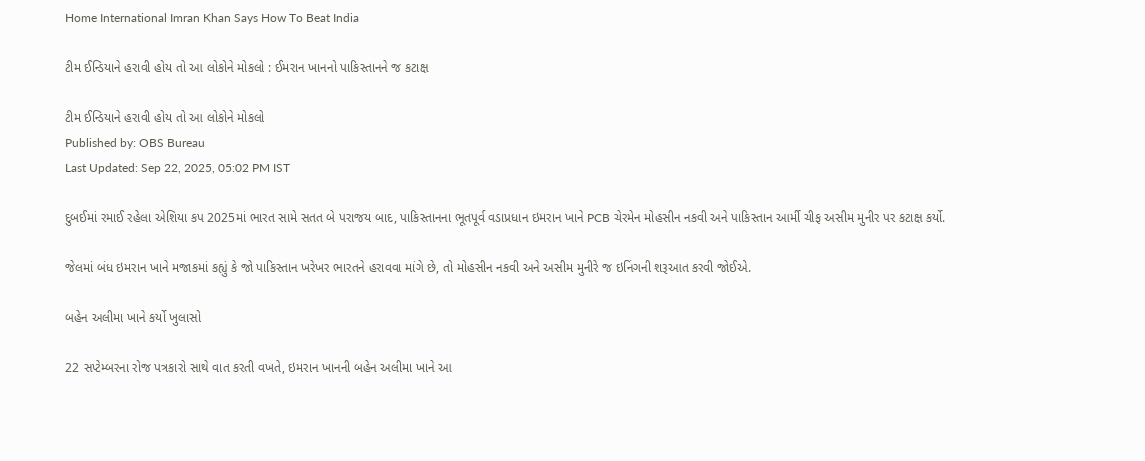Home International Imran Khan Says How To Beat India

ટીમ ઈન્ડિયાને હરાવી હોય તો આ લોકોને મોકલો : ઈમરાન ખાનનો પાકિસ્તાનને જ કટાક્ષ

ટીમ ઈન્ડિયાને હરાવી હોય તો આ લોકોને મોકલો
Published by: OBS Bureau
Last Updated: Sep 22, 2025, 05:02 PM IST

દુબઈમાં રમાઈ રહેલા એશિયા કપ 2025માં ભારત સામે સતત બે પરાજય બાદ, પાકિસ્તાનના ભૂતપૂર્વ વડાપ્રધાન ઇમરાન ખાને PCB ચેરમેન મોહસીન નકવી અને પાકિસ્તાન આર્મી ચીફ અસીમ મુનીર પર કટાક્ષ કર્યો.

જેલમાં બંધ ઇમરાન ખાને મજાકમાં કહ્યું કે જો પાકિસ્તાન ખરેખર ભારતને હરાવવા માંગે છે, તો મોહસીન નકવી અને અસીમ મુનીરે જ ઇનિંગની શરૂઆત કરવી જોઈએ.

બહેન અલીમા ખાને કર્યો ખુલાસો

22 સપ્ટેમ્બરના રોજ પત્રકારો સાથે વાત કરતી વખતે, ઇમરાન ખાનની બહેન અલીમા ખાને આ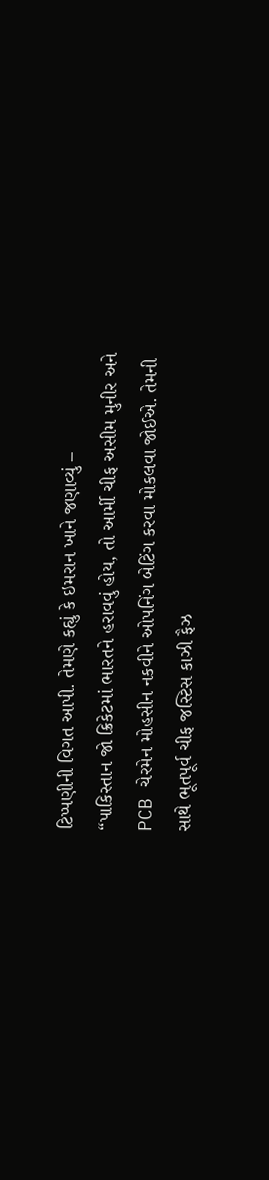ટિપ્પણીની વિગત આપી. તેમણે કહ્યું કે ઇમરાન ખાને જણાવ્યું –
“પાકિસ્તાન જો ક્રિકેટમાં ભારતને હરાવવું હોય, તો આર્મી ચીફ અસીમ મુનીર અને PCB ચેરમેન મોહસીન નકવીને ઓપનિંગ બેટિંગ કરવા મોકલવા જોઈએ. તેમની સાથે ભૂતપૂર્વ ચીફ જસ્ટિસ કાઝી ફૈઝ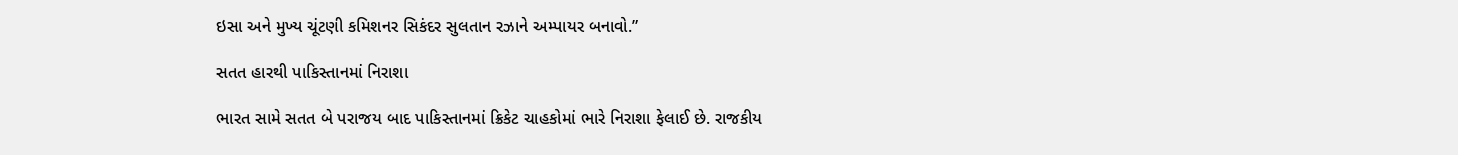ઇસા અને મુખ્ય ચૂંટણી કમિશનર સિકંદર સુલતાન રઝાને અમ્પાયર બનાવો.”

સતત હારથી પાકિસ્તાનમાં નિરાશા

ભારત સામે સતત બે પરાજય બાદ પાકિસ્તાનમાં ક્રિકેટ ચાહકોમાં ભારે નિરાશા ફેલાઈ છે. રાજકીય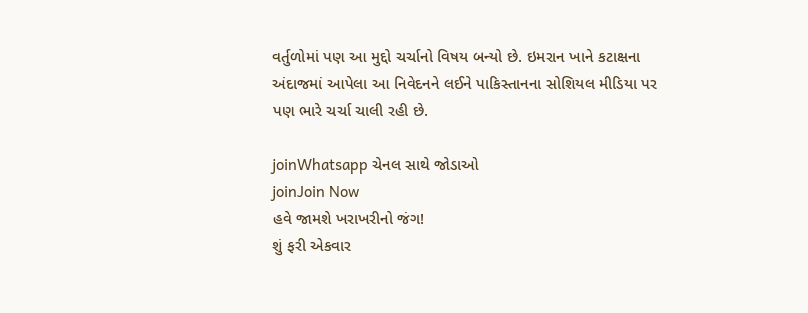વર્તુળોમાં પણ આ મુદ્દો ચર્ચાનો વિષય બન્યો છે. ઇમરાન ખાને કટાક્ષના અંદાજમાં આપેલા આ નિવેદનને લઈને પાકિસ્તાનના સોશિયલ મીડિયા પર પણ ભારે ચર્ચા ચાલી રહી છે.

joinWhatsapp ચેનલ સાથે જોડાઓ
joinJoin Now
હવે જામશે ખરાખરીનો જંગ!
શું ફરી એકવાર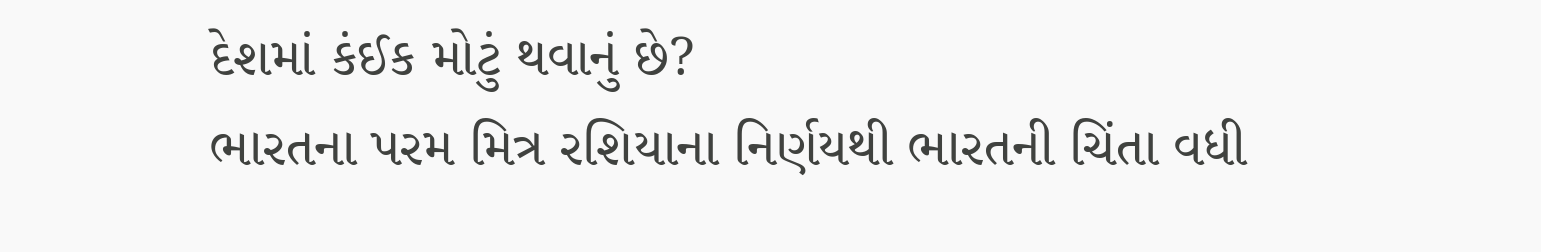દેશમાં કંઈક મોટું થવાનું છે?
ભારતના પરમ મિત્ર રશિયાના નિર્ણયથી ભારતની ચિંતા વધી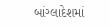બાંગ્લાદેશમાં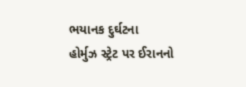ભયાનક દુર્ઘટના
હોર્મુઝ સ્ટ્રેટ પર ઈરાનનો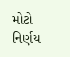મોટો નિર્ણય